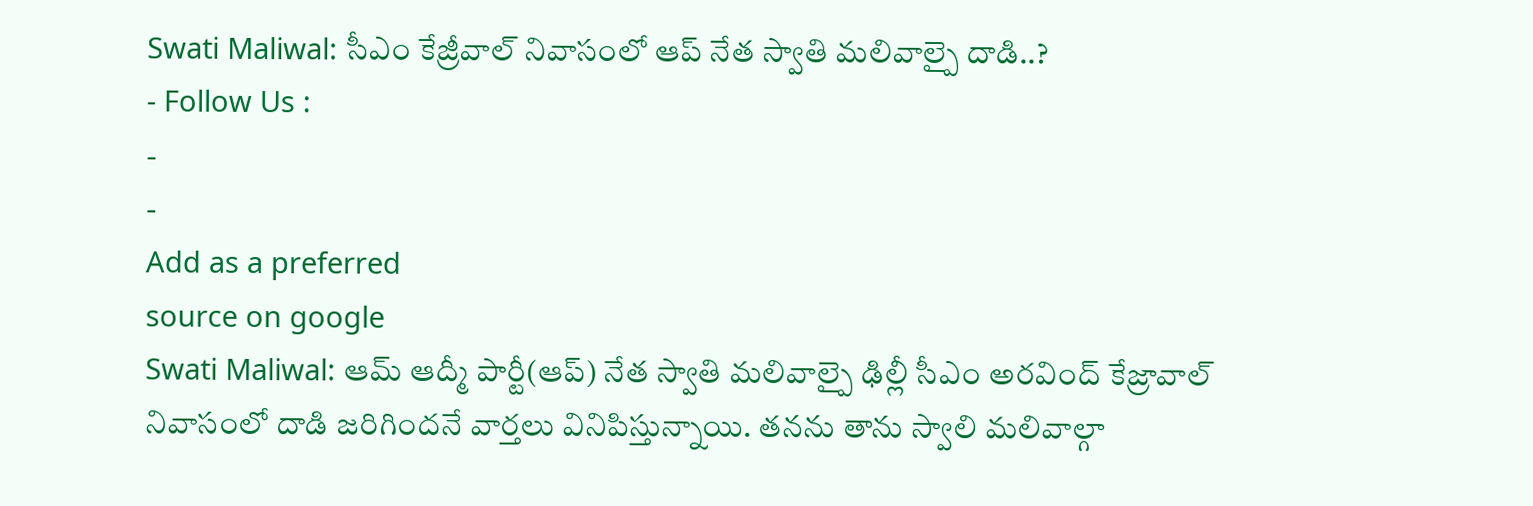Swati Maliwal: సీఎం కేజ్రీవాల్ నివాసంలో ఆప్ నేత స్వాతి మలివాల్పై దాడి..?
- Follow Us :
-
-
Add as a preferred
source on google
Swati Maliwal: ఆమ్ ఆద్మీ పార్టీ(ఆప్) నేత స్వాతి మలివాల్పై ఢిల్లీ సీఎం అరవింద్ కేజ్రావాల్ నివాసంలో దాడి జరిగిందనే వార్తలు వినిపిస్తున్నాయి. తనను తాను స్వాలి మలివాల్గా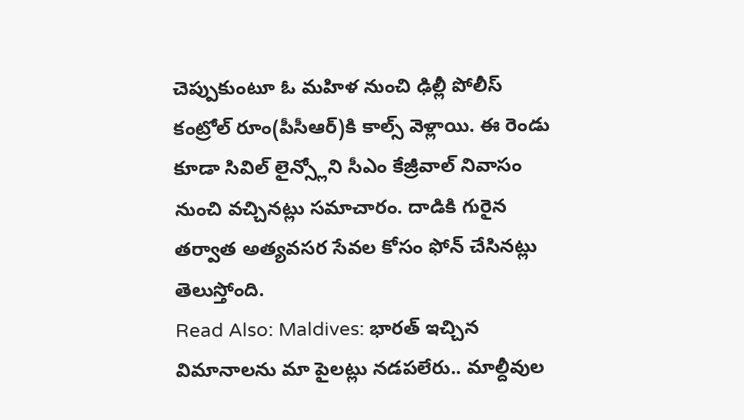చెప్పుకుంటూ ఓ మహిళ నుంచి ఢిల్లీ పోలీస్ కంట్రోల్ రూం(పీసీఆర్)కి కాల్స్ వెళ్లాయి. ఈ రెండు కూడా సివిల్ లైన్స్లోని సీఎం కేజ్రీవాల్ నివాసం నుంచి వచ్చినట్లు సమాచారం. దాడికి గురైన తర్వాత అత్యవసర సేవల కోసం ఫోన్ చేసినట్లు తెలుస్తోంది.
Read Also: Maldives: భారత్ ఇచ్చిన విమానాలను మా పైలట్లు నడపలేరు.. మాల్దీవుల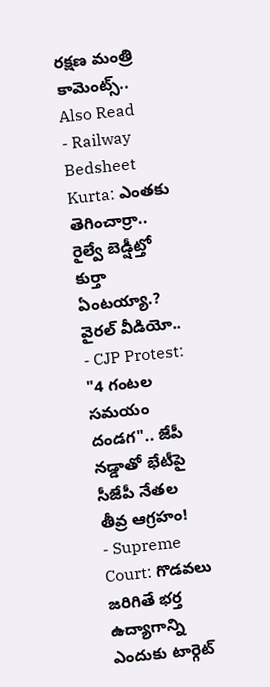రక్షణ మంత్రి కామెంట్స్..
Also Read
- Railway Bedsheet Kurta: ఎంతకు తెగించార్రా.. రైల్వే బెడ్షీట్తో కుర్తా ఏంటయ్యా.? వైరల్ వీడియో..
- CJP Protest: "4 గంటల సమయం దండగ".. జేపీ నడ్డాతో భేటీపై సీజేపీ నేతల తీవ్ర ఆగ్రహం!
- Supreme Court: గొడవలు జరిగితే భర్త ఉద్యాగాన్ని ఎందుకు టార్గెట్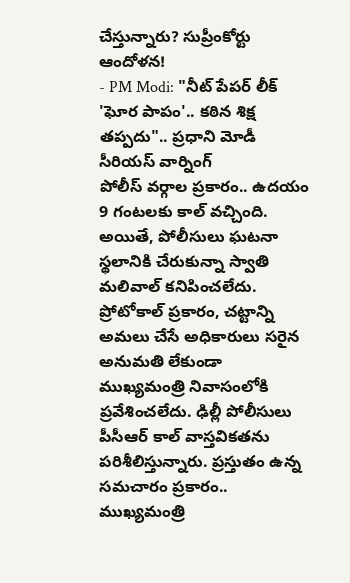చేస్తున్నారు? సుప్రీంకోర్టు ఆందోళన!
- PM Modi: "నీట్ పేపర్ లీక్ 'ఘోర పాపం'.. కఠిన శిక్ష తప్పదు".. ప్రధాని మోడీ సీరియస్ వార్నింగ్
పోలీస్ వర్గాల ప్రకారం.. ఉదయం 9 గంటలకు కాల్ వచ్చింది. అయితే, పోలీసులు ఘటనా స్థలానికి చేరుకున్నా స్వాతి మలివాల్ కనిపించలేదు. ప్రోటోకాల్ ప్రకారం, చట్టాన్ని అమలు చేసే అధికారులు సరైన అనుమతి లేకుండా ముఖ్యమంత్రి నివాసంలోకి ప్రవేశించలేదు. ఢిల్లీ పోలీసులు పీసీఆర్ కాల్ వాస్తవికతను పరిశీలిస్తున్నారు. ప్రస్తుతం ఉన్న సమచారం ప్రకారం.. ముఖ్యమంత్రి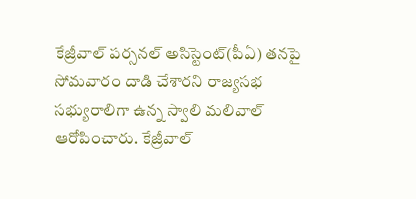కేజ్రీవాల్ పర్సనల్ అసిస్టెంట్(పీఏ) తనపై సోమవారం దాడి చేశారని రాజ్యసభ సభ్యురాలిగా ఉన్న స్వాలి మలివాల్ ఆరోపించారు. కేజ్రీవాల్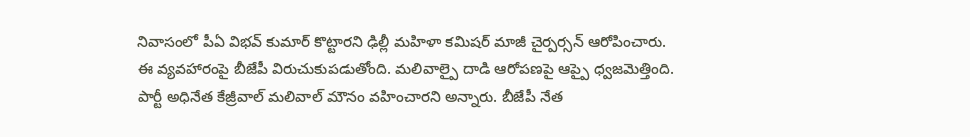నివాసంలో పీఏ విభవ్ కుమార్ కొట్టారని ఢిల్లీ మహిళా కమిషర్ మాజీ చైర్పర్సన్ ఆరోపించారు.
ఈ వ్యవహారంపై బీజేపీ విరుచుకుపడుతోంది. మలివాల్పై దాడి ఆరోపణపై ఆప్పై ధ్వజమెత్తింది. పార్టీ అధినేత కేజ్రీవాల్ మలివాల్ మౌనం వహించారని అన్నారు. బీజేపీ నేత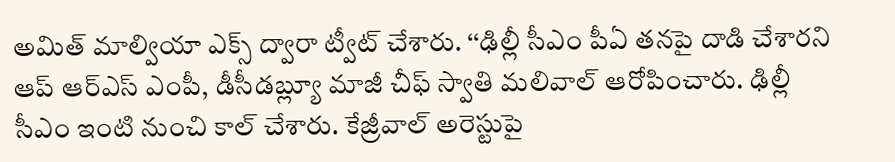అమిత్ మాల్వియా ఎక్స్ ద్వారా ట్వీట్ చేశారు. ‘‘ఢిల్లీ సీఎం పీఏ తనపై దాడి చేశారని ఆప్ ఆర్ఎస్ ఎంపీ, డీసీడబ్ల్యూ మాజీ చీఫ్ స్వాతి మలివాల్ ఆరోపించారు. ఢిల్లీ సీఎం ఇంటి నుంచి కాల్ చేశారు. కేజ్రీవాల్ అరెస్టుపై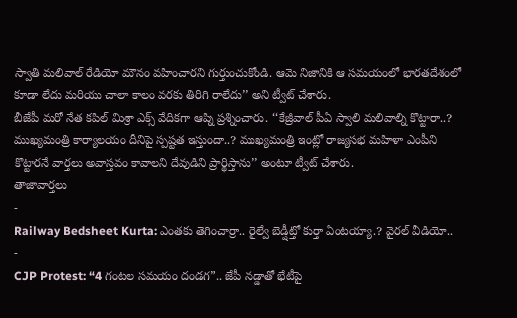స్వాతి మలివాల్ రేడియో మౌనం వహించారని గుర్తుంచుకోండి. ఆమె నిజానికి ఆ సమయంలో భారతదేశంలో కూడా లేదు మరియు చాలా కాలం వరకు తిరిగి రాలేదు’’ అని ట్వీట్ చేశారు.
బీజేపీ మరో నేత కపిల్ మిశ్రా ఎక్స్ వేదికగా ఆప్ని ప్రశ్నించారు. ‘‘కేజ్రీవాల్ పీఏ స్వాలి మలివాల్ని కొట్టారా..? ముఖ్యమంత్రి కార్యాలయం దీనిపై స్పష్టత ఇస్తుందా..? ముఖ్యమంత్రి ఇంట్లో రాజ్యసభ మహిళా ఎంపీని కొట్టారనే వార్తలు అవాస్తవం కావాలని దేవుడిని ప్రార్థిస్తాను’’ అంటూ ట్వీట్ చేశారు.
తాజావార్తలు
-
Railway Bedsheet Kurta: ఎంతకు తెగించార్రా.. రైల్వే బెడ్షీట్తో కుర్తా ఏంటయ్యా.? వైరల్ వీడియో..
-
CJP Protest: “4 గంటల సమయం దండగ”.. జేపీ నడ్డాతో భేటీపై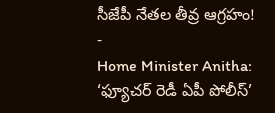సీజేపీ నేతల తీవ్ర ఆగ్రహం!
-
Home Minister Anitha: ‘ఫ్యూచర్ రెడీ ఏపీ పోలీస్’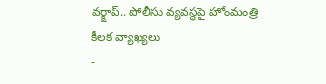వర్క్షాప్.. పోలీసు వ్యవస్థపై హోంమంత్రి కీలక వ్యాఖ్యలు
-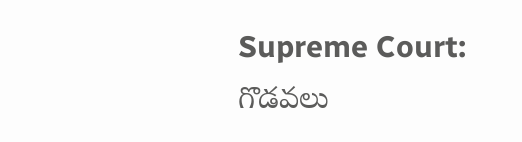Supreme Court: గొడవలు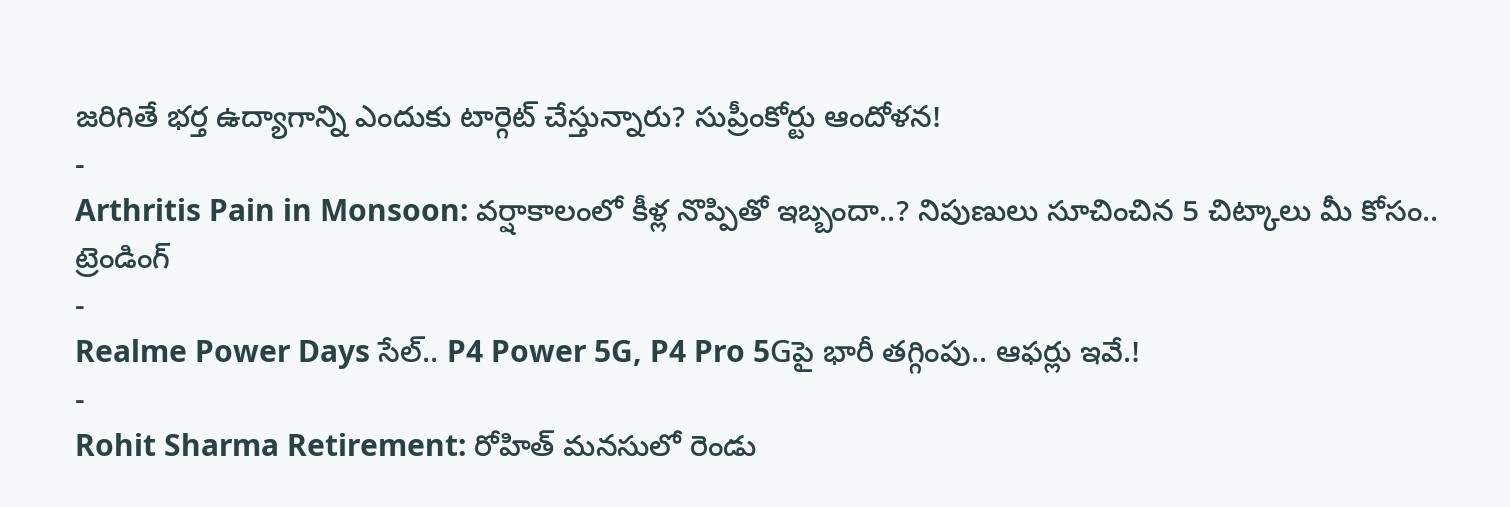జరిగితే భర్త ఉద్యాగాన్ని ఎందుకు టార్గెట్ చేస్తున్నారు? సుప్రీంకోర్టు ఆందోళన!
-
Arthritis Pain in Monsoon: వర్షాకాలంలో కీళ్ల నొప్పితో ఇబ్బందా..? నిపుణులు సూచించిన 5 చిట్కాలు మీ కోసం..
ట్రెండింగ్
-
Realme Power Days సేల్.. P4 Power 5G, P4 Pro 5Gపై భారీ తగ్గింపు.. ఆఫర్లు ఇవే.!
-
Rohit Sharma Retirement: రోహిత్ మనసులో రెండు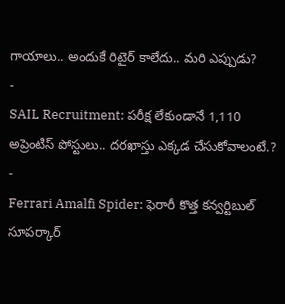గాయాలు.. అందుకే రిటైర్ కాలేదు.. మరి ఎప్పుడు?
-
SAIL Recruitment: పరీక్ష లేకుండానే 1,110 అప్రెంటిస్ పోస్టులు.. దరఖాస్తు ఎక్కడ చేసుకోవాలంటే.?
-
Ferrari Amalfi Spider: ఫెరారీ కొత్త కన్వర్టిబుల్ సూపర్కార్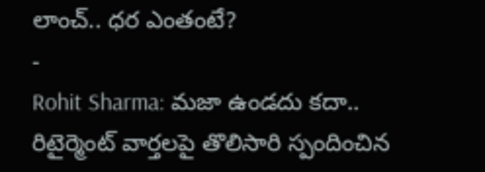లాంచ్.. ధర ఎంతంటే?
-
Rohit Sharma: మజా ఉండదు కదా.. రిటైర్మెంట్ వార్తలపై తొలిసారి స్పందించిన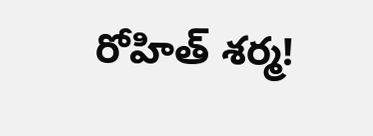రోహిత్ శర్మ!